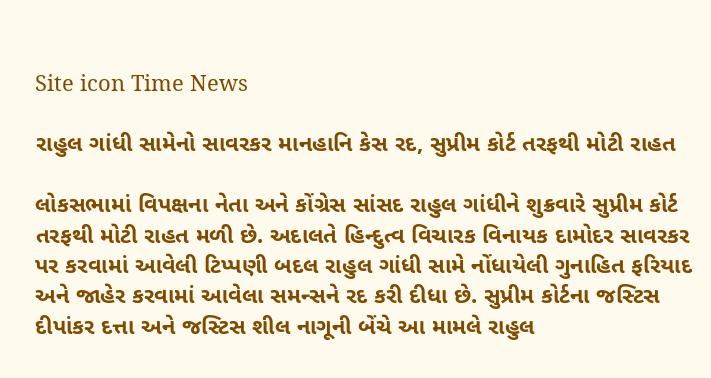Site icon Time News

રાહુલ ગાંધી સામેનો સાવરકર માનહાનિ કેસ રદ, સુપ્રીમ કોર્ટ તરફથી મોટી રાહત

લોકસભામાં વિપક્ષના નેતા અને કોંગ્રેસ સાંસદ રાહુલ ગાંધીને શુક્રવારે સુપ્રીમ કોર્ટ તરફથી મોટી રાહત મળી છે. અદાલતે હિન્દુત્વ વિચારક વિનાયક દામોદર સાવરકર પર કરવામાં આવેલી ટિપ્પણી બદલ રાહુલ ગાંધી સામે નોંધાયેલી ગુનાહિત ફરિયાદ અને જાહેર કરવામાં આવેલા સમન્સને રદ કરી દીધા છે. સુપ્રીમ કોર્ટના જસ્ટિસ દીપાંકર દત્તા અને જસ્ટિસ શીલ નાગૂની બેંચે આ મામલે રાહુલ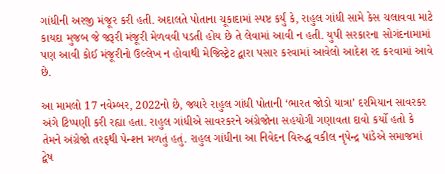ગાંધીની અરજી મંજૂર કરી હતી. અદાલતે પોતાના ચૂકાદામાં સ્પષ્ટ કર્યું કે, રાહુલ ગાંધી સામે કેસ ચલાવવા માટે કાયદા મુજબ જે જરૂરી મંજૂરી મેળવવી પડતી હોય છે તે લેવામાં આવી ન હતી. યુપી સરકારના સોગંદનામામાં પણ આવી કોઈ મંજૂરીનો ઉલ્લેખ ન હોવાથી મેજિસ્ટ્રેટ દ્વારા પસાર કરવામાં આવેલો આદેશ રદ કરવામાં આવે છે.

આ મામલો 17 નવેમ્બર, 2022નો છે, જ્યારે રાહુલ ગાંધી પોતાની ‘ભારત જોડો યાત્રા’ દરમિયાન સાવરકર અંગે ટિપ્પણી કરી રહ્યા હતા. રાહુલ ગાંધીએ સાવરકરને અંગ્રેજોના સહયોગી ગણાવતા દાવો કર્યો હતો કે તેમને અંગ્રેજો તરફથી પેન્શન મળતું હતું. રાહુલ ગાંધીના આ નિવેદન વિરુદ્ધ વકીલ નૃપેન્દ્ર પાંડેએ સમાજમાં દ્વેષ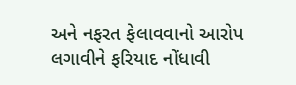અને નફરત ફેલાવવાનો આરોપ લગાવીને ફરિયાદ નોંધાવી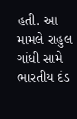હતી. આ મામલે રાહુલ ગાંધી સામે ભારતીય દંડ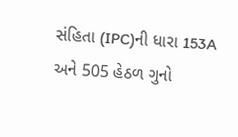સંહિતા (IPC)ની ધારા 153A અને 505 હેઠળ ગુનો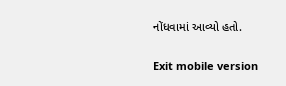નોંધવામાં આવ્યો હતો.

Exit mobile version